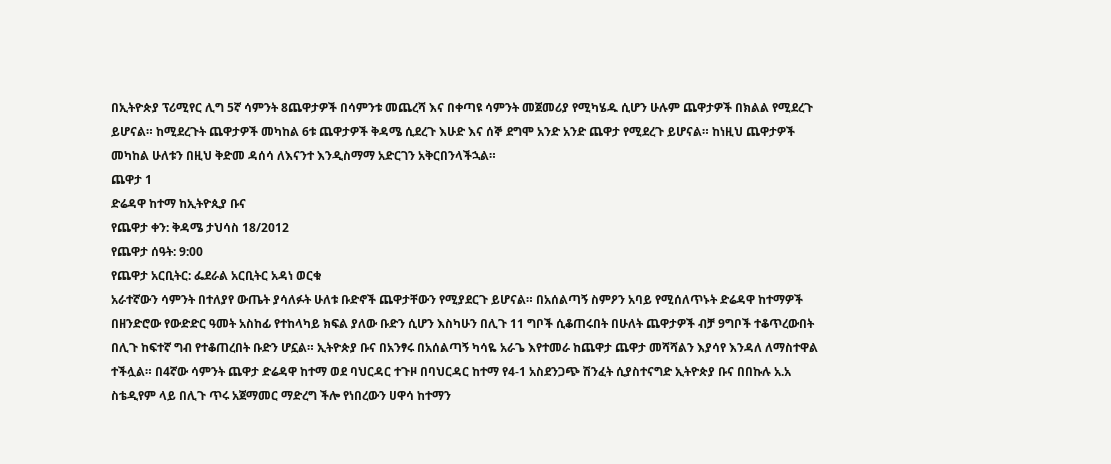በኢትዮጵያ ፕሪሚየር ሊግ 5ኛ ሳምንት 8ጨዋታዎች በሳምንቱ መጨረሻ እና በቀጣዩ ሳምንት መጀመሪያ የሚካሄዱ ሲሆን ሁሉም ጨዋታዎች በክልል የሚደረጉ ይሆናል። ከሚደረጉት ጨዋታዎች መካከል 6ቱ ጨዋታዎች ቅዳሜ ሲደረጉ እሁድ እና ሰኞ ደግሞ አንድ አንድ ጨዋታ የሚደረጉ ይሆናል። ከነዚህ ጨዋታዎች መካከል ሁለቱን በዚህ ቅድመ ዳሰሳ ለእናንተ እንዲስማማ አድርገን አቅርበንላችኋል።
ጨዋታ 1
ድሬዳዋ ከተማ ከኢትዮጲያ ቡና
የጨዋታ ቀን: ቅዳሜ ታህሳስ 18/2012
የጨዋታ ሰዓት: 9:00
የጨዋታ አርቢትር: ፌደራል አርቢትር አዳነ ወርቁ
አራተኛውን ሳምንት በተለያየ ውጤት ያሳለፉት ሁለቱ ቡድኖች ጨዋታቸውን የሚያደርጉ ይሆናል። በአሰልጣኝ ስምዖን አባይ የሚሰለጥኑት ድሬዳዋ ከተማዎች በዘንድሮው የውድድር ዓመት አስከፊ የተከላካይ ክፍል ያለው ቡድን ሲሆን እስካሁን በሊጉ 11 ግቦች ሲቆጠሩበት በሁለት ጨዋታዎች ብቻ 9ግቦች ተቆጥረውበት በሊጉ ከፍተኛ ግብ የተቆጠረበት ቡድን ሆኗል። ኢትዮጵያ ቡና በአንፃሩ በአሰልጣኝ ካሳዬ አራጌ እየተመራ ከጨዋታ ጨዋታ መሻሻልን እያሳየ እንዳለ ለማስተዋል ተችሏል። በ4ኛው ሳምንት ጨዋታ ድሬዳዋ ከተማ ወደ ባህርዳር ተጉዞ በባህርዳር ከተማ የ4-1 አስደንጋጭ ሽንፈት ሲያስተናግድ ኢትዮጵያ ቡና በበኩሉ አ.አ ስቴዲየም ላይ በሊጉ ጥሩ አጀማመር ማድረግ ችሎ የነበረውን ሀዋሳ ከተማን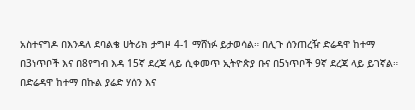አስተናግዶ በእንዳለ ደባልቄ ሀትሪክ ታግዞ 4-1 ማሸነፉ ይታወሳል። በሊጉ ሰንጠረዥ ድሬዳዋ ከተማ በ3ነጥቦች እና በ8የግብ እዳ 15ኛ ደረጃ ላይ ሲቀመጥ ኢትዮጵያ ቡና በ5ነጥቦች 9ኛ ደረጃ ላይ ይገኛል።
በድሬዳዋ ከተማ በኩል ያሬድ ሃሰን እና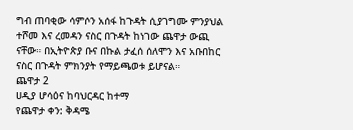ግብ ጠባቂው ሳምሶን አሰፋ ከጉዳት ሲያገግሙ ምንያህል ተሾመ እና ረመዳን ናስር በጉዳት ከነገው ጨዋታ ውጪ ናቸው። በኢትዮጵያ ቡና በኩል ታፈሰ ሰለሞን እና አቡበከር ናስር በጉዳት ምክንያት የማይጫወቱ ይሆናል።
ጨዋታ 2
ሀዲያ ሆሳዕና ከባህርዳር ከተማ
የጨዋታ ቀን: ቅዳሜ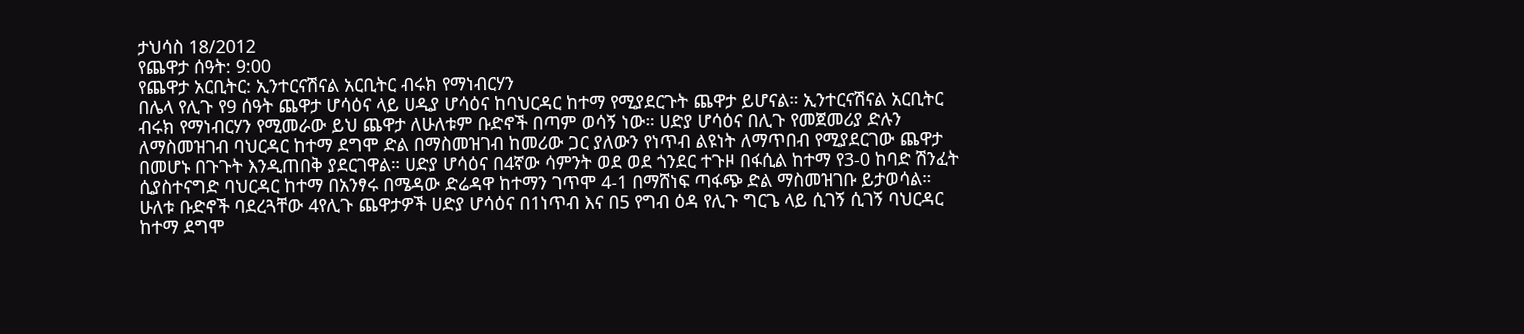ታህሳስ 18/2012
የጨዋታ ሰዓት: 9:00
የጨዋታ አርቢትር: ኢንተርናሽናል አርቢትር ብሩክ የማነብርሃን
በሌላ የሊጉ የ9 ሰዓት ጨዋታ ሆሳዕና ላይ ሀዲያ ሆሳዕና ከባህርዳር ከተማ የሚያደርጉት ጨዋታ ይሆናል። ኢንተርናሽናል አርቢትር ብሩክ የማነብርሃን የሚመራው ይህ ጨዋታ ለሁለቱም ቡድኖች በጣም ወሳኝ ነው። ሀድያ ሆሳዕና በሊጉ የመጀመሪያ ድሉን ለማስመዝገብ ባህርዳር ከተማ ደግሞ ድል በማስመዝገብ ከመሪው ጋር ያለውን የነጥብ ልዩነት ለማጥበብ የሚያደርገው ጨዋታ በመሆኑ በጉጉት እንዲጠበቅ ያደርገዋል። ሀድያ ሆሳዕና በ4ኛው ሳምንት ወደ ወደ ጎንደር ተጉዞ በፋሲል ከተማ የ3-0 ከባድ ሽንፈት ሲያስተናግድ ባህርዳር ከተማ በአንፃሩ በሜዳው ድሬዳዋ ከተማን ገጥሞ 4-1 በማሸነፍ ጣፋጭ ድል ማስመዝገቡ ይታወሳል። ሁለቱ ቡድኖች ባደረጓቸው 4የሊጉ ጨዋታዎች ሀድያ ሆሳዕና በ1ነጥብ እና በ5 የግብ ዕዳ የሊጉ ግርጌ ላይ ሲገኝ ሲገኝ ባህርዳር ከተማ ደግሞ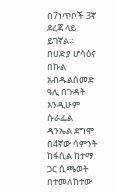በ7ነጥቦች 3ኛ ደረጃ ላይ ይገኛል።
በሀድያ ሆሳዕና በኩል አብዱልሰመድ ዓሊ በጉዳት እንዲሁም ሱራፌል ዳንኤል ደግሞ በ4ኛው ሳምንት ከፋሲል ከተማ ጋር ሲጫወት በተመለከተው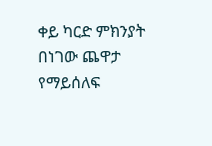ቀይ ካርድ ምክንያት በነገው ጨዋታ የማይሰለፍ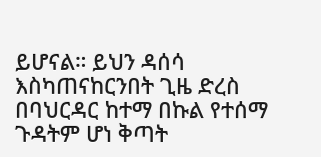ይሆናል። ይህን ዳሰሳ እስካጠናከርንበት ጊዜ ድረስ በባህርዳር ከተማ በኩል የተሰማ ጉዳትም ሆነ ቅጣት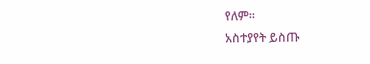የለም።
አስተያየት ይስጡ